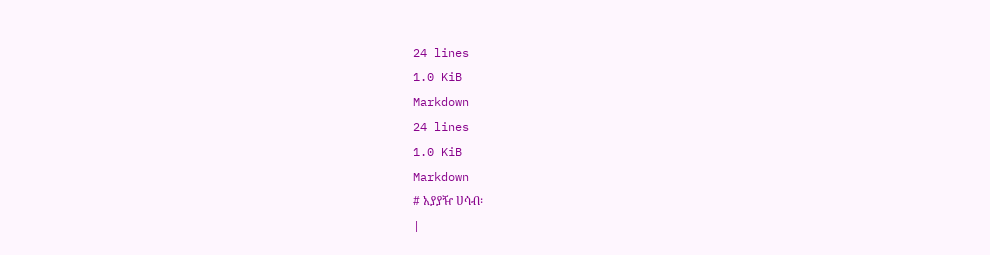24 lines
1.0 KiB
Markdown
24 lines
1.0 KiB
Markdown
# አያያዥ ሀሳብ፡
|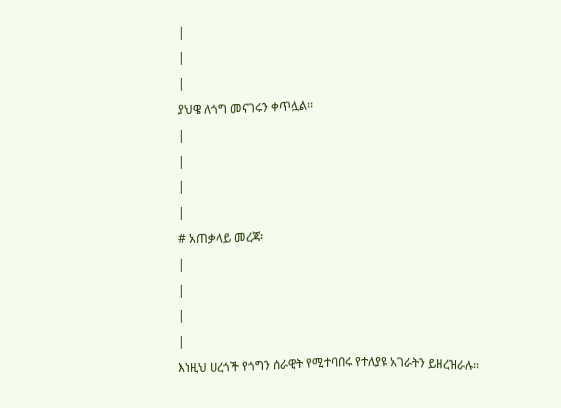|
|
|
ያህዌ ለጎግ መናገሩን ቀጥሏል፡፡
|
|
|
|
# አጠቃላይ መረጃ፡
|
|
|
|
እነዚህ ሀረጎች የጎግን ሰራዊት የሚተባበሩ የተለያዩ አገራትን ይዘረዝራሉ፡፡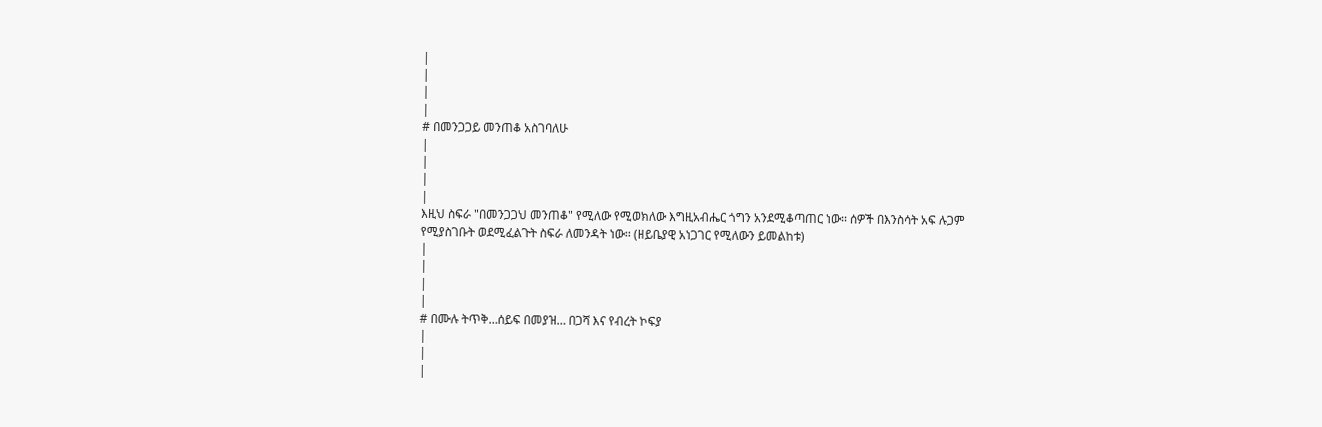|
|
|
|
# በመንጋጋይ መንጠቆ አስገባለሁ
|
|
|
|
እዚህ ስፍራ "በመንጋጋህ መንጠቆ" የሚለው የሚወክለው እግዚአብሔር ጎግን አንደሚቆጣጠር ነው፡፡ ሰዎች በእንስሳት አፍ ሉጋም የሚያስገቡት ወደሚፈልጉት ስፍራ ለመንዳት ነው፡፡ (ዘይቤያዊ አነጋገር የሚለውን ይመልከቱ)
|
|
|
|
# በሙሉ ትጥቅ…ሰይፍ በመያዝ… በጋሻ እና የብረት ኮፍያ
|
|
|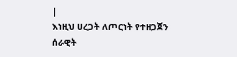|
እነዚህ ሀረጋት ለጦርነት የተዘጋጀን ሰራዊት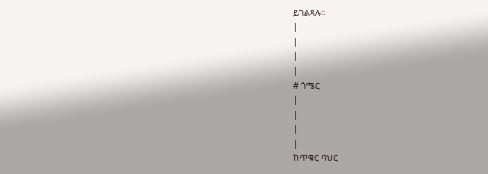ይገልጻሉ፡፡
|
|
|
|
# ጎሜር
|
|
|
|
ከጥቁር ባህር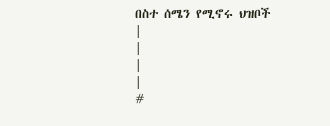በስተ ሰሜን የሚኖሩ ህዝቦች
|
|
|
|
#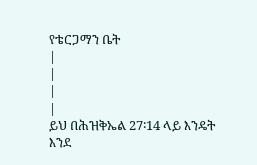የቴርጋማን ቤት
|
|
|
|
ይህ በሕዝቅኤል 27፡14 ላይ እንዴት እንደ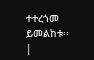ተተረጎመ ይመልከቱ፡፡
|